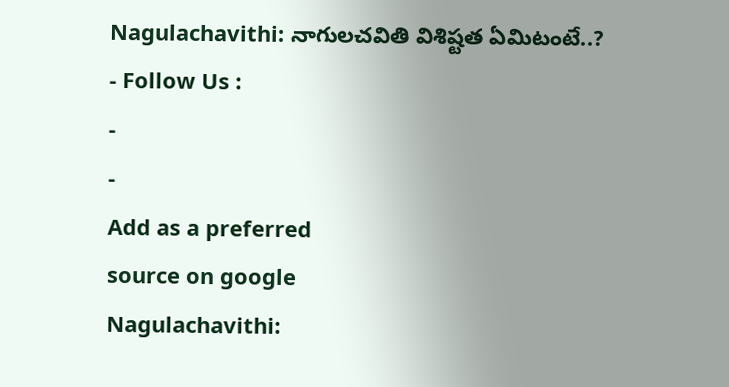Nagulachavithi: నాగులచవితి విశిష్టత ఏమిటంటే..?
- Follow Us :
-
-
Add as a preferred
source on google
Nagulachavithi: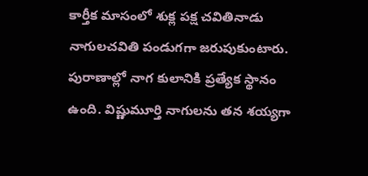కార్తీక మాసంలో శుక్ల పక్ష చవితినాడు నాగులచవితి పండుగగా జరుపుకుంటారు. పురాణాల్లో నాగ కులానికి ప్రత్యేక స్థానం ఉంది. విష్ణుమూర్తి నాగులను తన శయ్యగా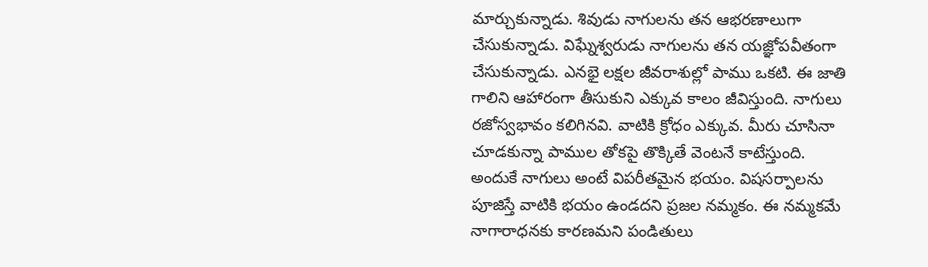మార్చుకున్నాడు. శివుడు నాగులను తన ఆభరణాలుగా చేసుకున్నాడు. విఘ్నేశ్వరుడు నాగులను తన యజ్ఞోపవీతంగా చేసుకున్నాడు. ఎనభై లక్షల జీవరాశుల్లో పాము ఒకటి. ఈ జాతి గాలిని ఆహారంగా తీసుకుని ఎక్కువ కాలం జీవిస్తుంది. నాగులు రజోస్వభావం కలిగినవి. వాటికి క్రోధం ఎక్కువ. మీరు చూసినా చూడకున్నా పాముల తోకపై తొక్కితే వెంటనే కాటేస్తుంది. అందుకే నాగులు అంటే విపరీతమైన భయం. విషసర్పాలను పూజిస్తే వాటికి భయం ఉండదని ప్రజల నమ్మకం. ఈ నమ్మకమే నాగారాధనకు కారణమని పండితులు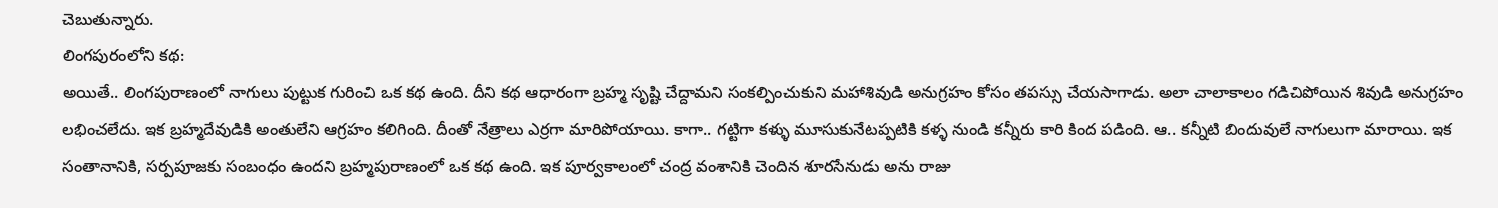చెబుతున్నారు.
లింగపురంలోని కథ:
అయితే.. లింగపురాణంలో నాగులు పుట్టుక గురించి ఒక కథ ఉంది. దీని కథ ఆధారంగా బ్రహ్మ సృష్టి చేద్దామని సంకల్పించుకుని మహాశివుడి అనుగ్రహం కోసం తపస్సు చేయసాగాడు. అలా చాలాకాలం గడిచిపోయిన శివుడి అనుగ్రహం లభించలేదు. ఇక బ్రహ్మదేవుడికి అంతులేని ఆగ్రహం కలిగింది. దీంతో నేత్రాలు ఎర్రగా మారిపోయాయి. కాగా.. గట్టిగా కళ్ళు మూసుకునేటప్పటికి కళ్ళ నుండి కన్నీరు కారి కింద పడింది. ఆ.. కన్నీటి బిందువులే నాగులుగా మారాయి. ఇక సంతానానికి, సర్పపూజకు సంబంధం ఉందని బ్రహ్మపురాణంలో ఒక కథ ఉంది. ఇక పూర్వకాలంలో చంద్ర వంశానికి చెందిన శూరసేనుడు అను రాజు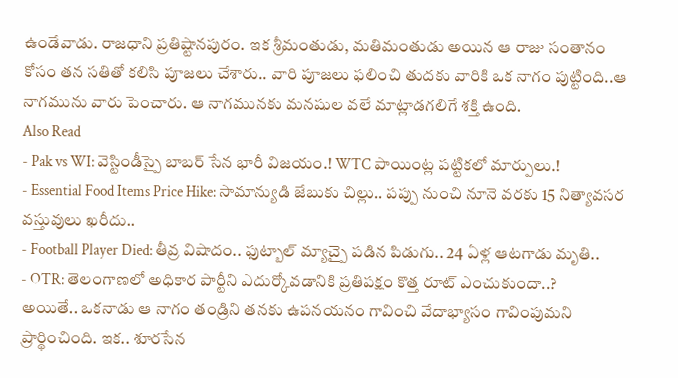ఉండేవాడు. రాజధాని ప్రతిష్టానపురం. ఇక శ్రీమంతుడు, మతిమంతుడు అయిన ఆ రాజు సంతానం కోసం తన సతితో కలిసి పూజలు చేశారు.. వారి పూజలు ఫలించి తుదకు వారికి ఒక నాగం పుట్టింది..ఆ నాగమును వారు పెంచారు. ఆ నాగమునకు మనషుల వలే మాట్లాడగలిగే శక్తి ఉంది.
Also Read
- Pak vs WI: వెస్టిండీస్పై బాబర్ సేన భారీ విజయం.! WTC పాయింట్ల పట్టికలో మార్పులు.!
- Essential Food Items Price Hike: సామాన్యుడి జేబుకు చిల్లు.. పప్పు నుంచి నూనె వరకు 15 నిత్యావసర వస్తువులు ఖరీదు..
- Football Player Died: తీవ్ర విషాదం.. ఫుట్బాల్ మ్యాచ్పై పడిన పిడుగు.. 24 ఏళ్ల ఆటగాడు మృతి..
- OTR: తెలంగాణలో అధికార పార్టీని ఎదుర్కోవడానికి ప్రతిపక్షం కొత్త రూట్ ఎంచుకుందా..?
అయితే.. ఒకనాడు ఆ నాగం తండ్రిని తనకు ఉపనయనం గావించి వేదాభ్యాసం గావింపుమని ప్రార్థించింది. ఇక.. శూరసేన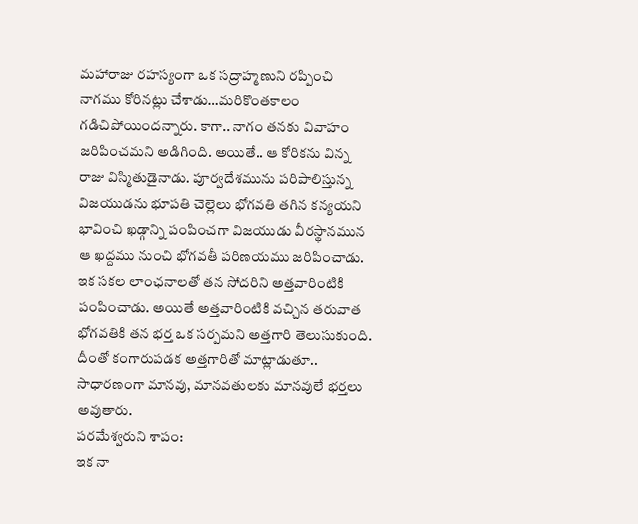మహారాజు రహస్యంగా ఒక సద్రాహ్మణుని రప్పించి నాగము కోరినట్లు చేశాడు…మరికొంతకాలం గడిచిపోయిందన్నారు. కాగా.. నాగం తనకు వివాహం జరిపించమని అడిగింది. అయితే.. ఆ కోరికను విన్న రాజు విస్మితుడైనాడు. పూర్వదేశమును పరిపాలిస్తున్న విజయుడను భూపతి చెల్లెలు భోగవతి తగిన కన్యయని భావించి ఖడ్గాన్ని పంపించగా విజయుడు వీరస్థానమున ఆ ఖద్దము నుంచి భోగవతీ పరిణయము జరిపించాడు. ఇక సకల లాంఛనాలతో తన సోదరిని అత్తవారింటికి పంపించాడు. అయితే అత్తవారింటికి వచ్చిన తరువాత భోగవతికి తన భర్త ఒక సర్పమని అత్తగారి తెలుసుకుంది. దీంతో కంగారుపడక అత్తగారితో మాట్లాడుతూ.. సాధారణంగా మానవు, మానవతులకు మానవులే భర్తలు అవుతారు.
పరమేశ్వరుని శాపం:
ఇక నా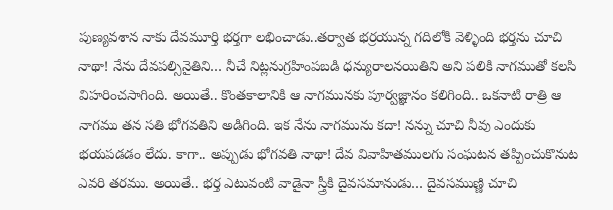పుణ్యవశాన నాకు దేవమూర్తి భర్తగా లభించాడు..తర్వాత భర్రయున్న గదిలోకి వెళ్ళింది భర్తను చూచి నాథా! నేను దేవపల్సినైతిని… నీచే నిట్లనుగ్రహింపబడి ధన్యురాలనయితిని అని పలికి నాగముతో కలసి విహరించసాగింది. అయితే.. కొంతకాలానికి ఆ నాగమునకు పూర్వజ్ఞానం కలిగింది.. ఒకనాటి రాత్రి ఆ నాగము తన సతి భోగవతిని అడిగింది. ఇక నేను నాగమును కదా! నన్ను చూచి నీవు ఎందుకు భయపడడం లేదు. కాగా.. అప్పుడు భోగవతి నాథా! దేవ వివాహితములగు సంఘటన తప్పించుకొనుట ఎవరి తరము. అయితే.. భర్త ఎటువంటి వాడైనా స్త్రీకి దైవసమానుడు… దైవసముణ్ణి చూచి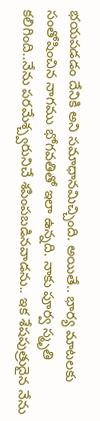భయపడడం దేనికి అని సమాధానమిచ్చింది. అయితే.. భార్య మాటలకు సంతోషించిన నాగము భోగవతితో ఇలా ఉన్నది. నాకు పూర్వ స్మృతి కలిగింది..నేను పరమేశ్చ్వరునిచే శపింపబడినవాడను.. ఇక శేషపుత్రుదైన నేను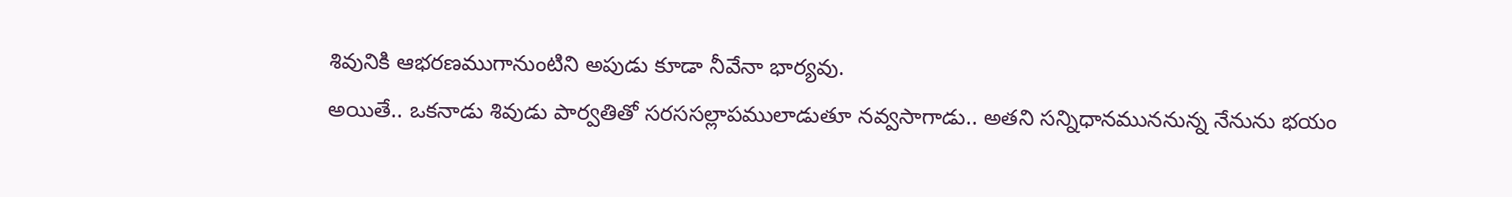శివునికి ఆభరణముగానుంటిని అపుడు కూడా నీవేనా భార్యవు.
అయితే.. ఒకనాడు శివుడు పార్వతితో సరససల్లాపములాడుతూ నవ్వసాగాడు.. అతని సన్నిధానముననున్న నేనును భయం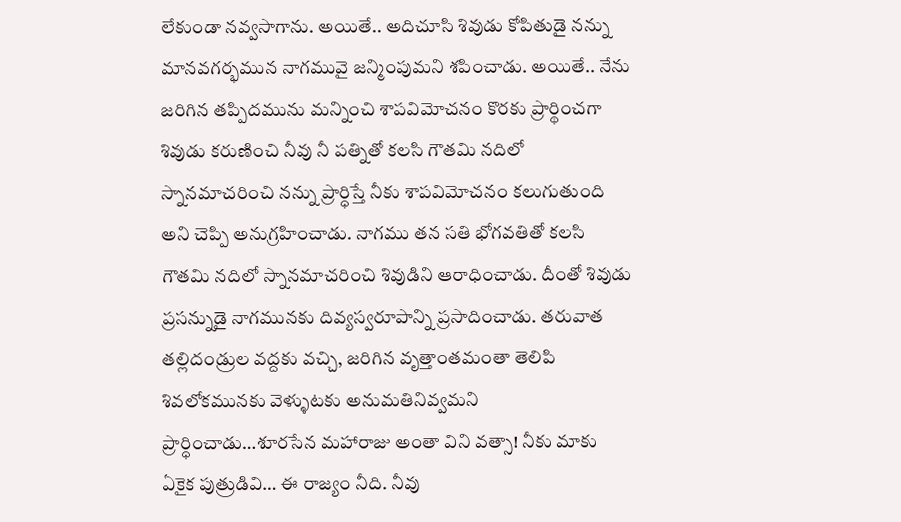లేకుండా నవ్వసాగాను. అయితే.. అదిచూసి శివుడు కోపితుడై నన్ను మానవగర్భమున నాగమువై జన్మింపుమని శపించాడు. అయితే.. నేను జరిగిన తప్పిదమును మన్నించి శాపవిమోచనం కొరకు ప్రార్థించగా శివుడు కరుణించి నీవు నీ పత్నితో కలసి గౌతమి నదిలో స్నానమాచరించి నన్ను ప్రార్ధిస్తే నీకు శాపవిమోచనం కలుగుతుంది అని చెప్పి అనుగ్రహించాడు. నాగము తన సతి భోగవతితో కలసి గౌతమి నదిలో స్నానమాచరించి శివుడిని ఆరాధించాడు. దీంతో శివుడు ప్రసన్నుడై నాగమునకు దివ్యస్వరూపాన్ని ప్రసాదించాడు. తరువాత తల్లిదండ్రుల వద్దకు వచ్చి, జరిగిన వృత్తాంతమంతా తెలిపి శివలోకమునకు వెళ్ళుటకు అనుమతినివ్వమని ప్రార్ధించాడు…శూరసేన మహారాజు అంతా విని వత్సా! నీకు మాకు ఏకైక పుత్రుడివి… ఈ రాజ్యం నీది. నీవు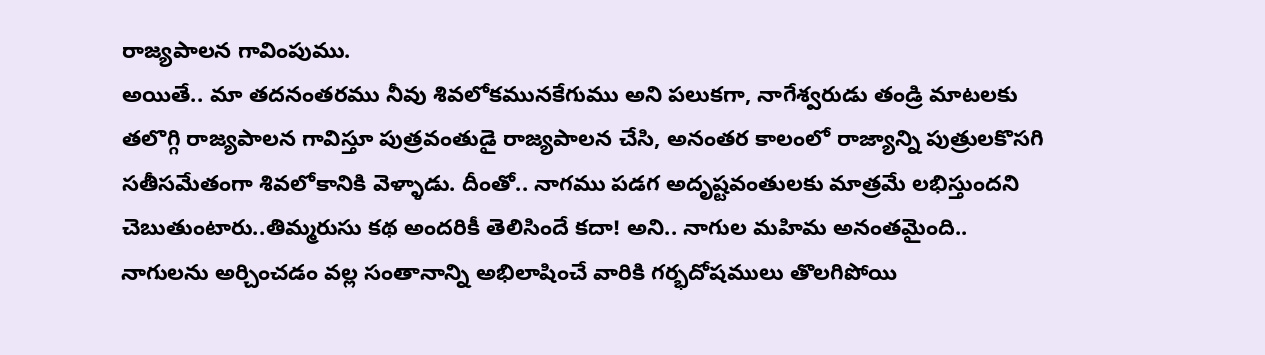రాజ్యపాలన గావింపుము.
అయితే.. మా తదనంతరము నీవు శివలోకమునకేగుము అని పలుకగా, నాగేశ్వరుడు తండ్రి మాటలకు తలొగ్గి రాజ్యపాలన గావిస్తూ పుత్రవంతుడై రాజ్యపాలన చేసి, అనంతర కాలంలో రాజ్యాన్ని పుత్రులకొసగి సతీసమేతంగా శివలోకానికి వెళ్ళాడు. దీంతో.. నాగము పడగ అదృష్టవంతులకు మాత్రమే లభిస్తుందని చెబుతుంటారు..తిమ్మరుసు కథ అందరికీ తెలిసిందే కదా! అని.. నాగుల మహిమ అనంతమైంది.. నాగులను అర్చించడం వల్ల సంతానాన్ని అభిలాషించే వారికి గర్భదోషములు తొలగిపోయి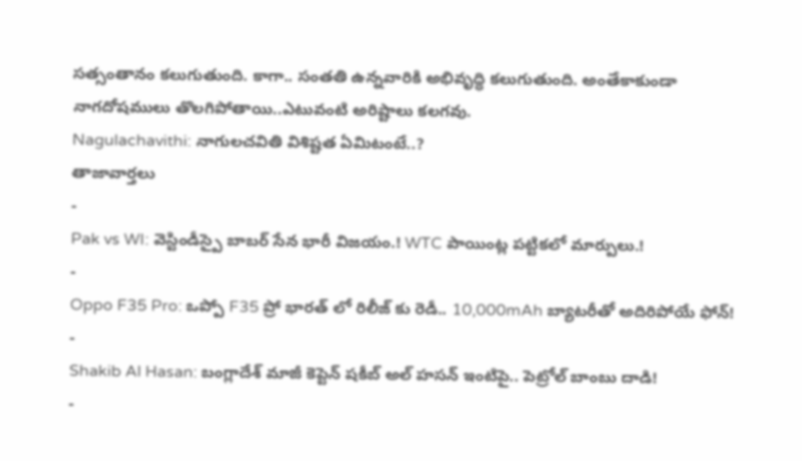సత్సంతానం కలుగుతుంది. కాగా.. సంతతి ఉన్నవారికి అభివృద్ధి కలుగుతుంది. అంతేకాకుండా నాగదోషములు తొలగిపోతాయి..ఎటువంటి అరిష్టాలు కలగవు.
Nagulachavithi: నాగులచవితి విశిష్టత ఏమిటంటే..?
తాజావార్తలు
-
Pak vs WI: వెస్టిండీస్పై బాబర్ సేన భారీ విజయం.! WTC పాయింట్ల పట్టికలో మార్పులు.!
-
Oppo F35 Pro: ఒప్పో F35 ప్రో భారత్ లో రిలీజ్ కు రెడీ.. 10,000mAh బ్యాటరీతో అదిరిపోయే ఫోన్!
-
Shakib Al Hasan: బంగ్లాదేశ్ మాజీ కెప్టెన్ షకీబ్ అల్ హసన్ ఇంటిపై.. పెట్రోల్ బాంబు దాడి!
-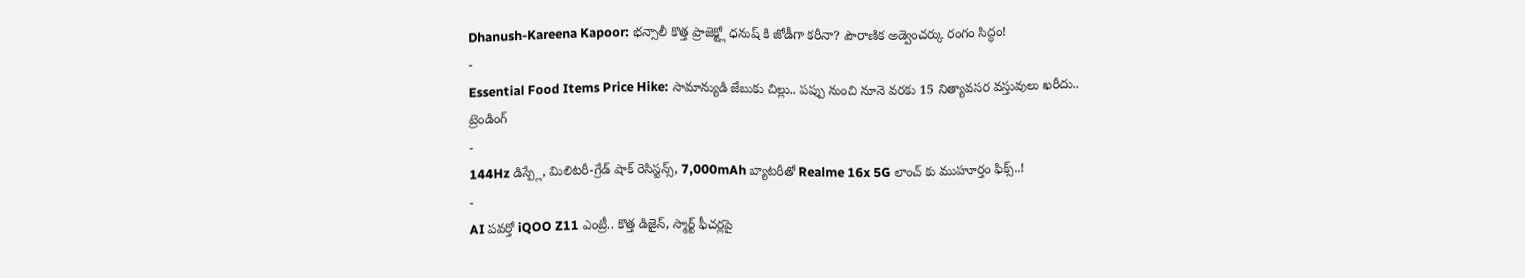Dhanush-Kareena Kapoor: భన్సాలీ కొత్త ప్రాజెక్ట్లో ధనుష్ కి జోడీగా కరీనా? పౌరాణిక అడ్వెంచర్కు రంగం సిద్ధం!
-
Essential Food Items Price Hike: సామాన్యుడి జేబుకు చిల్లు.. పప్పు నుంచి నూనె వరకు 15 నిత్యావసర వస్తువులు ఖరీదు..
ట్రెండింగ్
-
144Hz డిస్ప్లే, మిలిటరీ-గ్రేడ్ షాక్ రెసిస్టన్స్, 7,000mAh బ్యాటరీతో Realme 16x 5G లాంచ్ కు ముహూర్తం ఫిక్స్..!
-
AI పవర్తో iQOO Z11 ఎంట్రీ.. కొత్త డిజైన్, స్మార్ట్ ఫీచర్లపై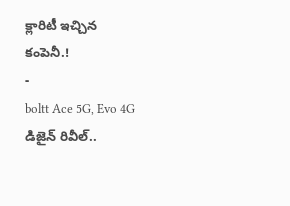క్లారిటీ ఇచ్చిన కంపెనీ.!
-
boltt Ace 5G, Evo 4G డిజైన్ రివీల్..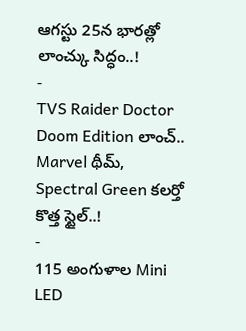ఆగస్టు 25న భారత్లో లాంచ్కు సిద్ధం..!
-
TVS Raider Doctor Doom Edition లాంచ్.. Marvel థీమ్, Spectral Green కలర్తో కొత్త స్టైల్..!
-
115 అంగుళాల Mini LED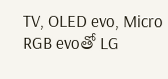TV, OLED evo, Micro RGB evoతో LG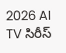2026 AI TV సిరీస్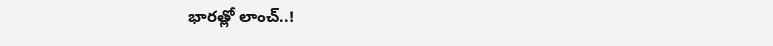భారత్లో లాంచ్..!